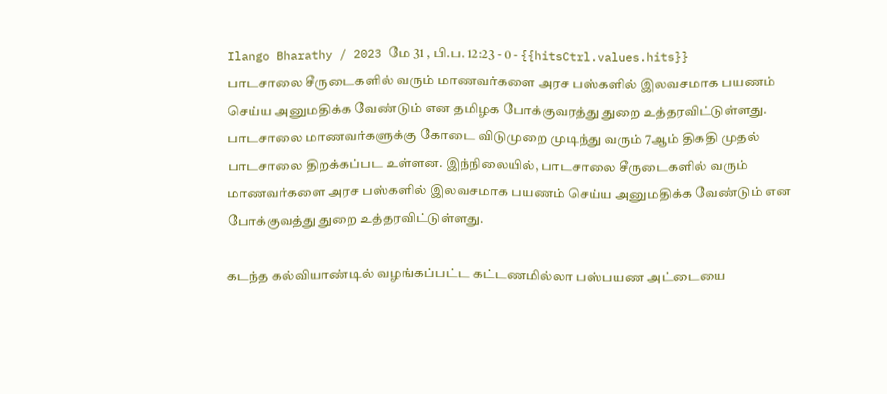Ilango Bharathy / 2023 மே 31 , பி.ப. 12:23 - 0 - {{hitsCtrl.values.hits}}
பாடசாலை சீருடைகளில் வரும் மாணவர்களை அரச பஸ்களில் இலவசமாக பயணம் செய்ய அனுமதிக்க வேண்டும் என தமிழக போக்குவரத்து துறை உத்தரவிட்டுள்ளது.
பாடசாலை மாணவர்களுக்கு கோடை விடுமுறை முடிந்து வரும் 7ஆம் திகதி முதல் பாடசாலை திறக்கப்பட உள்ளன. இந்நிலையில், பாடசாலை சீருடைகளில் வரும் மாணவர்களை அரச பஸ்களில் இலவசமாக பயணம் செய்ய அனுமதிக்க வேண்டும் என போக்குவத்து துறை உத்தரவிட்டுள்ளது.

கடந்த கல்வியாண்டில் வழங்கப்பட்ட கட்டணமில்லா பஸ்பயண அட்டையை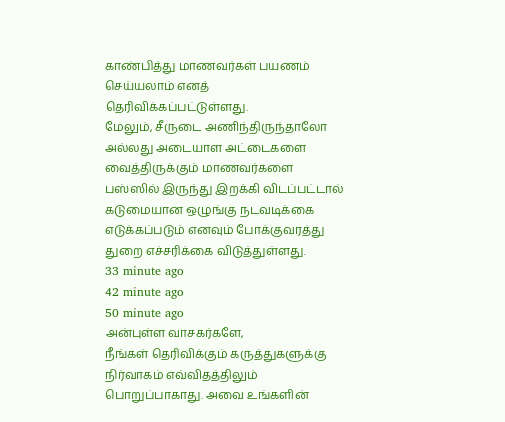காண்பித்து மாணவர்கள் பயணம் செய்யலாம் எனத் தெரிவிக்கப்பட்டுள்ளது.
மேலும், சீருடை அணிந்திருந்தாலோ அல்லது அடையாள அட்டைகளை வைத்திருக்கும் மாணவர்களை பஸ்ஸில் இருந்து இறக்கி விடப்பட்டால் கடுமையான ஒழுங்கு நடவடிக்கை எடுக்கப்படும் எனவும் போக்குவரத்து துறை எச்சரிக்கை விடுத்துள்ளது.
33 minute ago
42 minute ago
50 minute ago
அன்புள்ள வாசகர்களே,
நீங்கள் தெரிவிக்கும் கருத்துகளுக்கு நிர்வாகம் எவ்விதத்திலும் பொறுப்பாகாது. அவை உங்களின்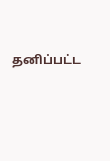தனிப்பட்ட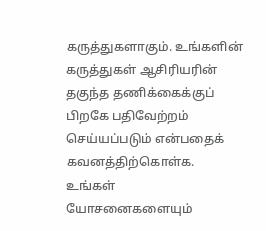கருத்துகளாகும். உங்களின் கருத்துகள் ஆசிரியரின் தகுந்த தணிக்கைக்குப் பிறகே பதிவேற்றம் செய்யப்படும் என்பதைக் கவனத்திற்கொள்க. உங்கள் யோசனைகளையும்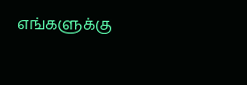எங்களுக்கு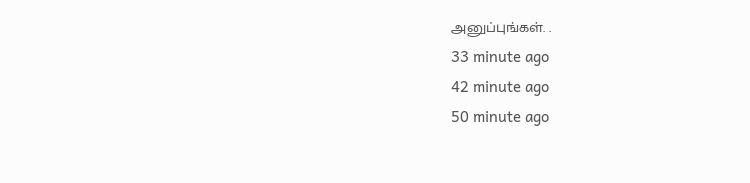அனுப்புங்கள். .
33 minute ago
42 minute ago
50 minute ago